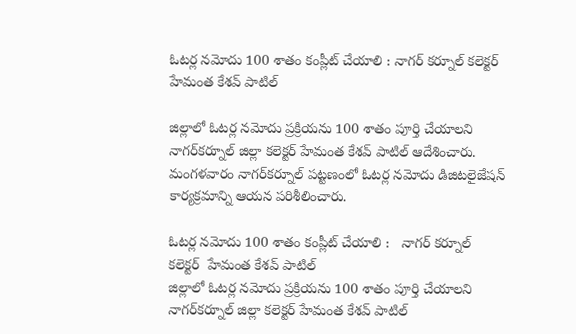ఓటర్ల నమోదు 100 శాతం కంప్లీట్ చేయాలి : నాగర్ కర్నూల్ కలెక్టర్ హేమంత కేశవ్ పాటిల్

జిల్లాలో ఓటర్ల నమోదు ప్రక్రియను 100 శాతం పూర్తి చేయాలని నాగర్‌‌‌‌‌‌‌‌కర్నూల్ జిల్లా కలెక్టర్ హేమంత కేశవ్ పాటిల్ ఆదేశించారు. మంగళవారం నాగర్‌‌‌‌‌‌‌‌కర్నూల్ పట్టణంలో ఓటర్ల నమోదు డిజిటలైజేషన్ కార్యక్రమాన్ని ఆయన పరిశీలించారు.

ఓటర్ల నమోదు 100 శాతం కంప్లీట్ చేయాలి :   నాగర్ కర్నూల్ కలెక్టర్  హేమంత కేశవ్ పాటిల్
జిల్లాలో ఓటర్ల నమోదు ప్రక్రియను 100 శాతం పూర్తి చేయాలని నాగర్‌‌‌‌‌‌‌‌కర్నూల్ జిల్లా కలెక్టర్ హేమంత కేశవ్ పాటిల్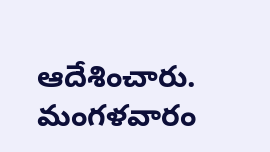ఆదేశించారు. మంగళవారం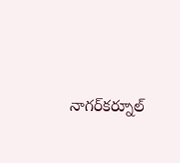నాగర్‌‌‌‌‌‌‌‌కర్నూల్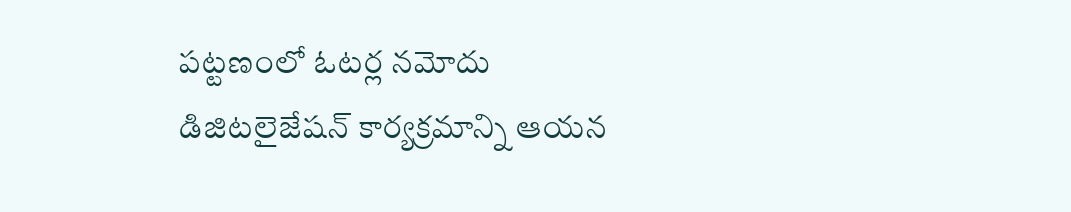పట్టణంలో ఓటర్ల నమోదు డిజిటలైజేషన్ కార్యక్రమాన్ని ఆయన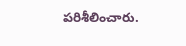పరిశీలించారు.